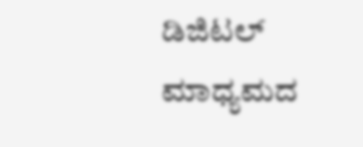ಡಿಜಿಟಲ್ ಮಾಧ್ಯಮದ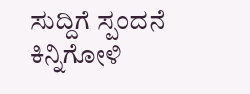ಸುದ್ದಿಗೆ ಸ್ಪಂದನೆ
ಕಿನ್ನಿಗೋಳಿ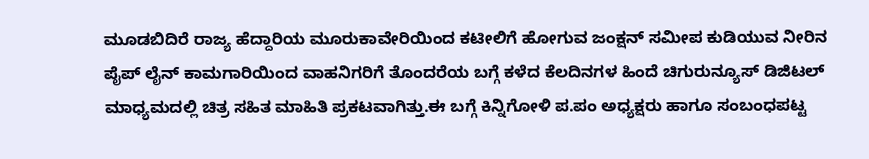ಮೂಡಬಿದಿರೆ ರಾಜ್ಯ ಹೆದ್ದಾರಿಯ ಮೂರುಕಾವೇರಿಯಿಂದ ಕಟೀಲಿಗೆ ಹೋಗುವ ಜಂಕ್ಷನ್ ಸಮೀಪ ಕುಡಿಯುವ ನೀರಿನ ಪೈಪ್ ಲೈನ್ ಕಾಮಗಾರಿಯಿಂದ ವಾಹನಿಗರಿಗೆ ತೊಂದರೆಯ ಬಗ್ಗೆ ಕಳೆದ ಕೆಲದಿನಗಳ ಹಿಂದೆ ಚಿಗುರುನ್ಯೂಸ್ ಡಿಜಿಟಲ್ ಮಾಧ್ಯಮದಲ್ಲಿ ಚಿತ್ರ ಸಹಿತ ಮಾಹಿತಿ ಪ್ರಕಟವಾಗಿತ್ತು.ಈ ಬಗ್ಗೆ ಕಿನ್ನಿಗೋಳಿ ಪ.ಪಂ ಅಧ್ಯಕ್ಷರು ಹಾಗೂ ಸಂಬಂಧಪಟ್ಟ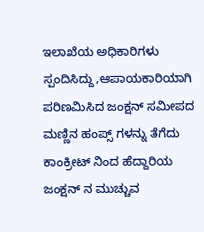ಇಲಾಖೆಯ ಅಧಿಕಾರಿಗಳು ಸ್ಪಂದಿಸಿದ್ದು,ಆಪಾಯಕಾರಿಯಾಗಿ ಪರಿಣಮಿಸಿದ ಜಂಕ್ಷನ್ ಸಮೀಪದ ಮಣ್ಣಿನ ಹಂಪ್ಸ್ ಗಳನ್ನು ತೆಗೆದು ಕಾಂಕ್ರೀಟ್ ನಿಂದ ಹೆದ್ದಾರಿಯ ಜಂಕ್ಷನ್ ನ ಮುಚ್ಚುವ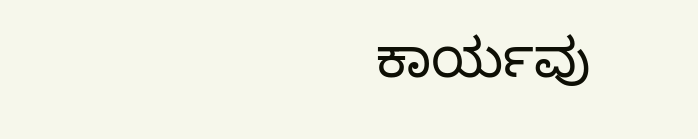ಕಾರ್ಯವು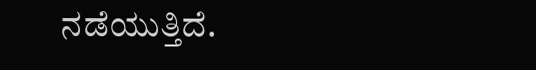ನಡೆಯುತ್ತಿದೆ.